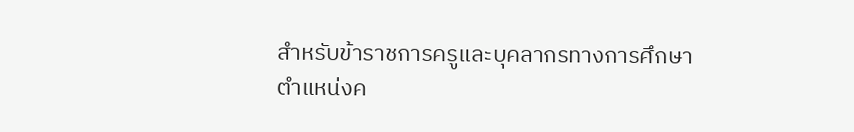สำหรับข้าราชการครูและบุคลากรทางการศึกษา ตำแหน่งค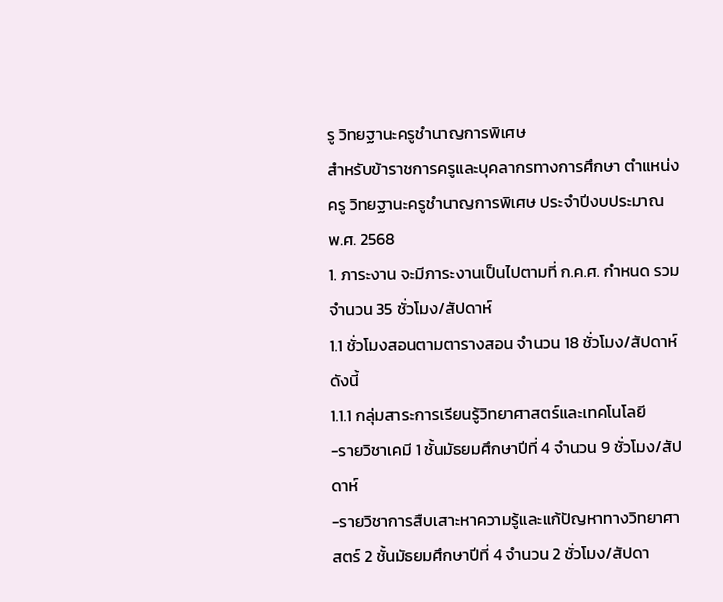รู วิทยฐานะครูชำนาญการพิเศษ
สำหรับข้าราชการครูและบุคลากรทางการศึกษา ตำแหน่งครู วิทยฐานะครูชำนาญการพิเศษ ประจำปีงบประมาณ พ.ศ. 2568
1. ภาระงาน จะมีภาระงานเป็นไปตามที่ ก.ค.ศ. กำหนด รวมจำนวน 35 ชั่วโมง/สัปดาห์
1.1 ชั่วโมงสอนตามตารางสอน จำนวน 18 ชั่วโมง/สัปดาห์ ดังนี้
1.1.1 กลุ่มสาระการเรียนรู้วิทยาศาสตร์และเทคโนโลยี
-รายวิชาเคมี 1 ชั้นมัธยมศึกษาปีที่ 4 จำนวน 9 ชั่วโมง/สัปดาห์
-รายวิชาการสืบเสาะหาความรู้และแก้ปัญหาทางวิทยาศาสตร์ 2 ชั้นมัธยมศึกษาปีที่ 4 จำนวน 2 ชั่วโมง/สัปดา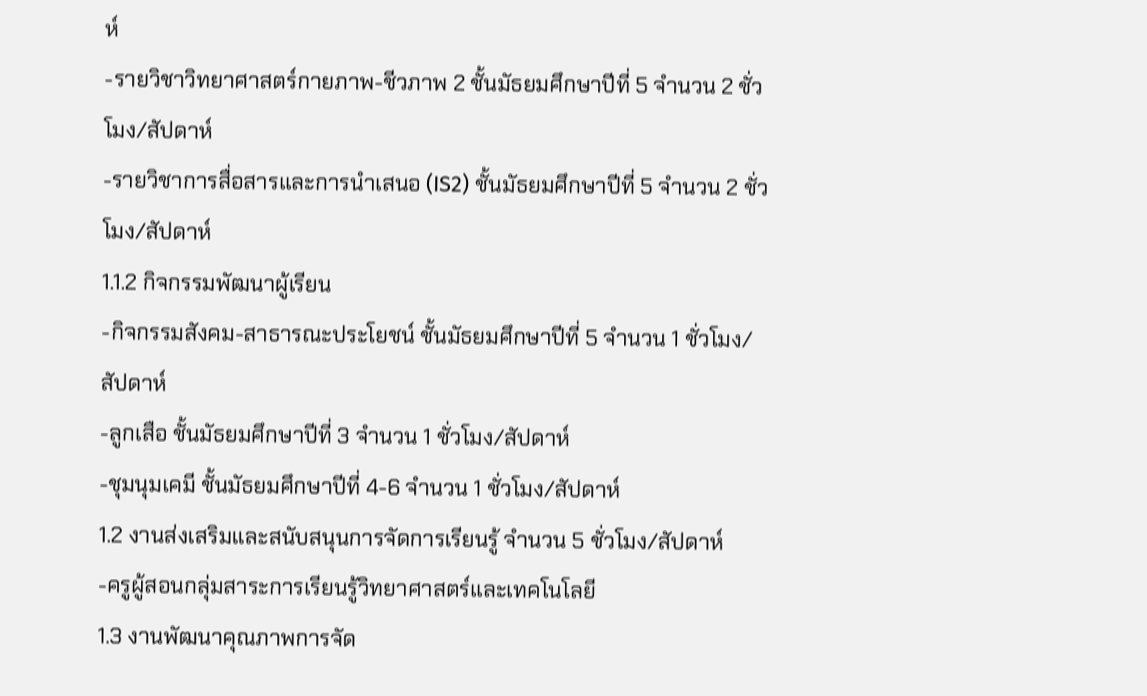ห์
-รายวิชาวิทยาศาสตร์กายภาพ-ชีวภาพ 2 ชั้นมัธยมศึกษาปีที่ 5 จำนวน 2 ชั่วโมง/สัปดาห์
-รายวิชาการสื่อสารและการนำเสนอ (IS2) ชั้นมัธยมศึกษาปีที่ 5 จำนวน 2 ชั่วโมง/สัปดาห์
1.1.2 กิจกรรมพัฒนาผู้เรียน
-กิจกรรมสังคม-สาธารณะประโยชน์ ชั้นมัธยมศึกษาปีที่ 5 จำนวน 1 ชั่วโมง/สัปดาห์
-ลูกเสือ ชั้นมัธยมศึกษาปีที่ 3 จำนวน 1 ชั่วโมง/สัปดาห์
-ชุมนุมเคมี ชั้นมัธยมศึกษาปีที่ 4-6 จำนวน 1 ชั่วโมง/สัปดาห์
1.2 งานส่งเสริมและสนับสนุนการจัดการเรียนรู้ จำนวน 5 ชั่วโมง/สัปดาห์
-ครูผู้สอนกลุ่มสาระการเรียนรู้วิทยาศาสตร์และเทคโนโลยี
1.3 งานพัฒนาคุณภาพการจัด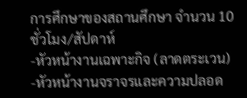การศึกษาของสถานศึกษา จำนวน 10 ชั่วโมง/สัปดาห์
-หัวหน้างานเฉพาะกิจ (ลาดตระเวน)
-หัวหน้างานจราจรและความปลอด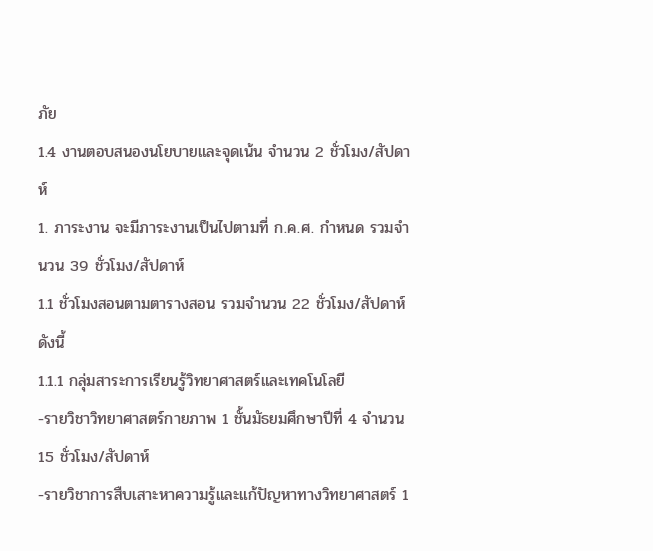ภัย
1.4 งานตอบสนองนโยบายและจุดเน้น จำนวน 2 ชั่วโมง/สัปดาห์
1. ภาระงาน จะมีภาระงานเป็นไปตามที่ ก.ค.ศ. กำหนด รวมจำนวน 39 ชั่วโมง/สัปดาห์
1.1 ชั่วโมงสอนตามตารางสอน รวมจำนวน 22 ชั่วโมง/สัปดาห์ ดังนี้
1.1.1 กลุ่มสาระการเรียนรู้วิทยาศาสตร์และเทคโนโลยี
-รายวิชาวิทยาศาสตร์กายภาพ 1 ชั้นมัธยมศึกษาปีที่ 4 จำนวน 15 ชั่วโมง/สัปดาห์
-รายวิชาการสืบเสาะหาความรู้และแก้ปัญหาทางวิทยาศาสตร์ 1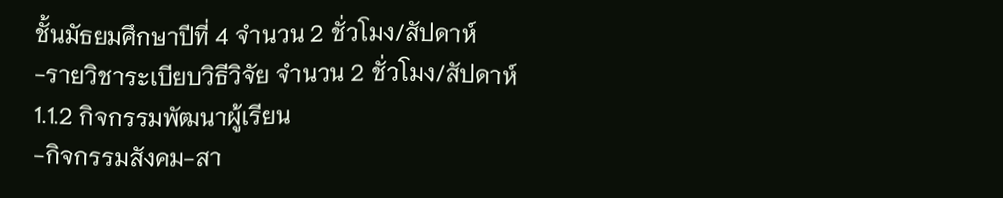ชั้นมัธยมศึกษาปีที่ 4 จำนวน 2 ชั่วโมง/สัปดาห์
-รายวิชาระเบียบวิธีวิจัย จำนวน 2 ชั่วโมง/สัปดาห์
1.1.2 กิจกรรมพัฒนาผู้เรียน
-กิจกรรมสังคม-สา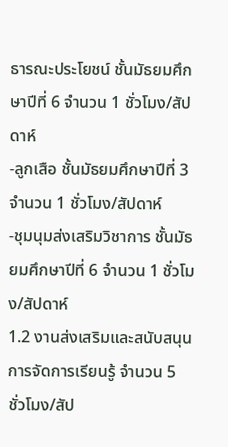ธารณะประโยชน์ ชั้นมัธยมศึกษาปีที่ 6 จำนวน 1 ชั่วโมง/สัปดาห์
-ลูกเสือ ชั้นมัธยมศึกษาปีที่ 3 จำนวน 1 ชั่วโมง/สัปดาห์
-ชุมนุมส่งเสริมวิชาการ ชั้นมัธยมศึกษาปีที่ 6 จำนวน 1 ชั่วโมง/สัปดาห์
1.2 งานส่งเสริมและสนับสนุนการจัดการเรียนรู้ จำนวน 5 ชั่วโมง/สัป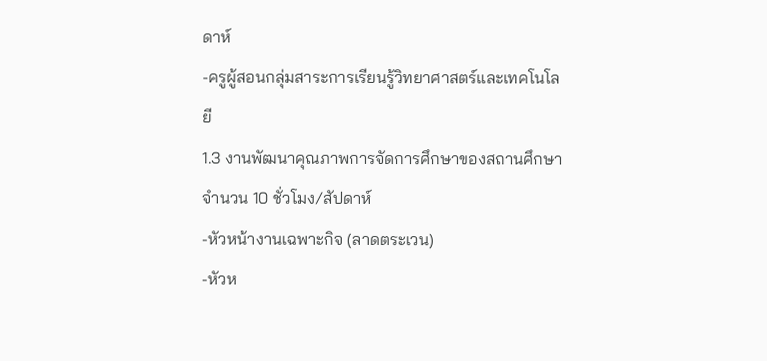ดาห์
-ครูผู้สอนกลุ่มสาระการเรียนรู้วิทยาศาสตร์และเทคโนโลยี
1.3 งานพัฒนาคุณภาพการจัดการศึกษาของสถานศึกษา จำนวน 10 ชั่วโมง/สัปดาห์
-หัวหน้างานเฉพาะกิจ (ลาดตระเวน)
-หัวห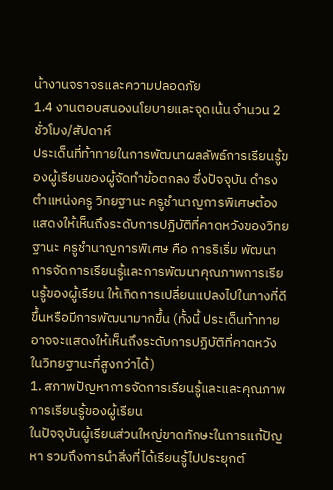น้างานจราจรและความปลอดภัย
1.4 งานตอบสนองนโยบายและจุดเน้น จำนวน 2 ชั่วโมง/สัปดาห์
ประเด็นที่ท้าทายในการพัฒนาผลลัพธ์การเรียนรู้ของผู้เรียนของผู้จัดทำข้อตกลง ซึ่งปัจจุบัน ดำรงตำแหน่งครู วิทยฐานะ ครูชำนาญการพิเศษต้องแสดงให้เห็นถึงระดับการปฏิบัติที่คาดหวังของวิทยฐานะ ครูชำนาญการพิเศษ คือ การริเริ่ม พัฒนา การจัดการเรียนรู้และการพัฒนาคุณภาพการเรียนรู้ของผู้เรียน ให้เกิดการเปลี่ยนแปลงไปในทางที่ดีขึ้นหรือมีการพัฒนามากขึ้น (ทั้งนี้ ประเด็นท้าทายอาจจะแสดงให้เห็นถึงระดับการปฏิบัติที่คาดหวังในวิทยฐานะที่สูงกว่าได้)
1. สภาพปัญหาการจัดการเรียนรู้และและคุณภาพการเรียนรู้ของผู้เรียน
ในปัจจุบันผู้เรียนส่วนใหญ่ขาดทักษะในการแก้ปัญหา รวมถึงการนำสิ่งที่ได้เรียนรู้ไปประยุกต์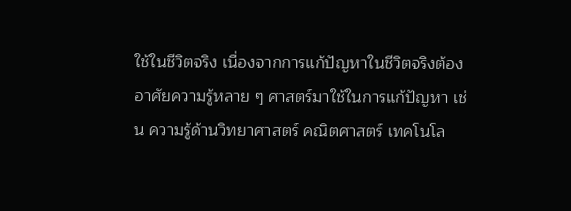ใช้ในชีวิตจริง เนื่องจากการแก้ปัญหาในชีวิตจริงต้องอาศัยความรู้หลาย ๆ ศาสตร์มาใช้ในการแก้ปัญหา เช่น ความรู้ด้านวิทยาศาสตร์ คณิตศาสตร์ เทคโนโล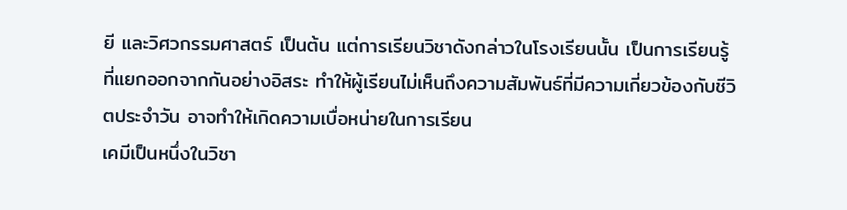ยี และวิศวกรรมศาสตร์ เป็นต้น แต่การเรียนวิชาดังกล่าวในโรงเรียนนั้น เป็นการเรียนรู้ที่แยกออกจากกันอย่างอิสระ ทำให้ผู้เรียนไม่เห็นถึงความสัมพันธ์ที่มีความเกี่ยวข้องกับชีวิตประจำวัน อาจทำให้เกิดความเบื่อหน่ายในการเรียน
เคมีเป็นหนึ่งในวิชา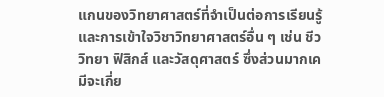แกนของวิทยาศาสตร์ที่จำเป็นต่อการเรียนรู้และการเข้าใจวิชาวิทยาศาสตร์อื่น ๆ เช่น ชีววิทยา ฟิสิกส์ และวัสดุศาสตร์ ซึ่งส่วนมากเคมีจะเกี่ย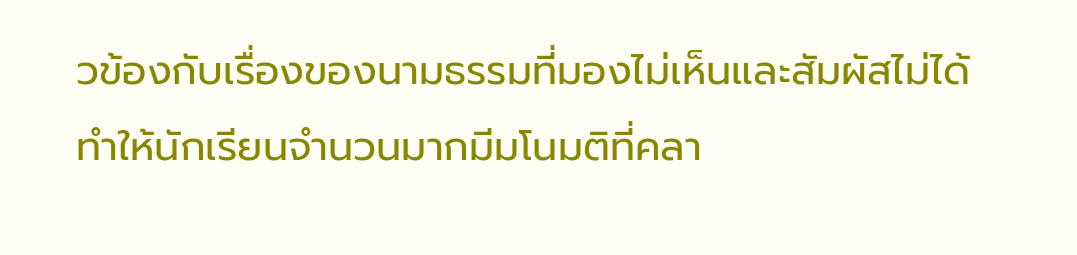วข้องกับเรื่องของนามธรรมที่มองไม่เห็นและสัมผัสไม่ได้ ทำให้นักเรียนจำนวนมากมีมโนมติที่คลา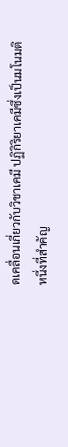ดเคลื่อนเกี่ยวกับวิชาเคมี ปฏิกิริยาเคมีซึ่งเป็นมโนมติหนึ่งที่สำคัญ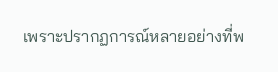เพราะปรากฏการณ์หลายอย่างที่พ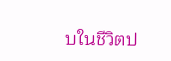บในชีวิตป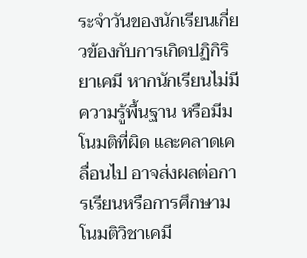ระจำวันของนักเรียนเกี่ยวข้องกับการเกิดปฏิกิริยาเคมี หากนักเรียนไม่มีความรู้พื้นฐาน หรือมีมโนมติที่ผิด และคลาดเคลื่อนไป อาจส่งผลต่อการเรียนหรือการศึกษามโนมติวิชาเคมี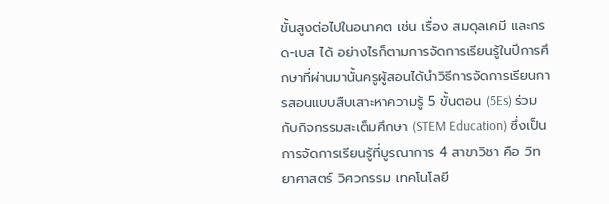ขั้นสูงต่อไปในอนาคต เช่น เรื่อง สมดุลเคมี และกรด-เบส ได้ อย่างไรก็ตามการจัดการเรียนรู้ในปีการศึกษาที่ผ่านมานั้นครูผู้สอนได้นำวิธีการจัดการเรียนการสอนแบบสืบเสาะหาความรู้ 5 ขั้นตอน (5Es) ร่วมกับกิจกรรมสะเต็มศึกษา (STEM Education) ซึ่งเป็นการจัดการเรียนรู้ที่บูรณาการ 4 สาขาวิชา คือ วิทยาศาสตร์ วิศวกรรม เทคโนโลยี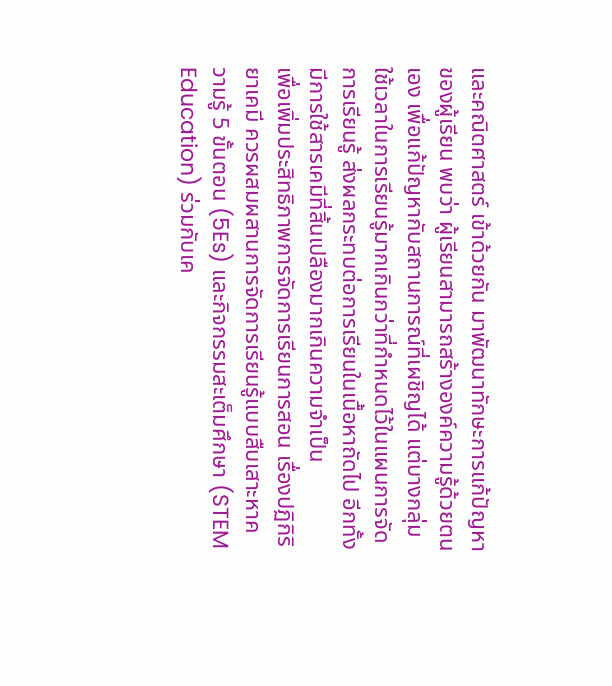และคณิตศาสตร์ เข้าด้วยกัน มาพัฒนาทักษะการแก้ปัญหาของผู้เรียน พบว่า ผู้เรียนสามารถสร้างองค์ความรู้ด้วยตนเอง เพื่อแก้ปัญหากับสถานการณ์ที่เผชิญได้ แต่บางกลุ่มใช้เวลาในการเรียนรู้มากเกินกว่าที่กำหนดไว้ในแผนการจัดการเรียนรู้ ส่งผลกระทบต่อการเรียนในเนื้อหาถัดไป อีกทั้งมีการใช้สารเคมีที่สิ้นเปลืองมากเกินความจำเป็น
เพื่อเพิ่มประสิทธิภาพการจัดการเรียนการสอน เรื่องปฏิกิริยาเคมี ควรผสมผสานการจัดการเรียนรู้แบบสืบเสาะหาความรู้ 5 ขั้นตอน (5Es) และกิจกรรมสะเต็มศึกษา (STEM Education) ร่วมกับเค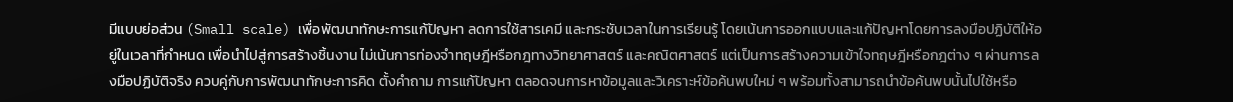มีแบบย่อส่วน (Small scale) เพื่อพัฒนาทักษะการแก้ปัญหา ลดการใช้สารเคมี และกระชับเวลาในการเรียนรู้ โดยเน้นการออกแบบและแก้ปัญหาโดยการลงมือปฏิบัติให้อยู่ในเวลาที่กำหนด เพื่อนำไปสู่การสร้างชิ้นงาน ไม่เน้นการท่องจำทฤษฎีหรือกฎทางวิทยาศาสตร์ และคณิตศาสตร์ แต่เป็นการสร้างความเข้าใจทฤษฎีหรือกฎต่าง ๆ ผ่านการลงมือปฏิบัติจริง ควบคู่กับการพัฒนาทักษะการคิด ตั้งคำถาม การแก้ปัญหา ตลอดจนการหาข้อมูลและวิเคราะห์ข้อค้นพบใหม่ ๆ พร้อมทั้งสามารถนำข้อค้นพบนั้นไปใช้หรือ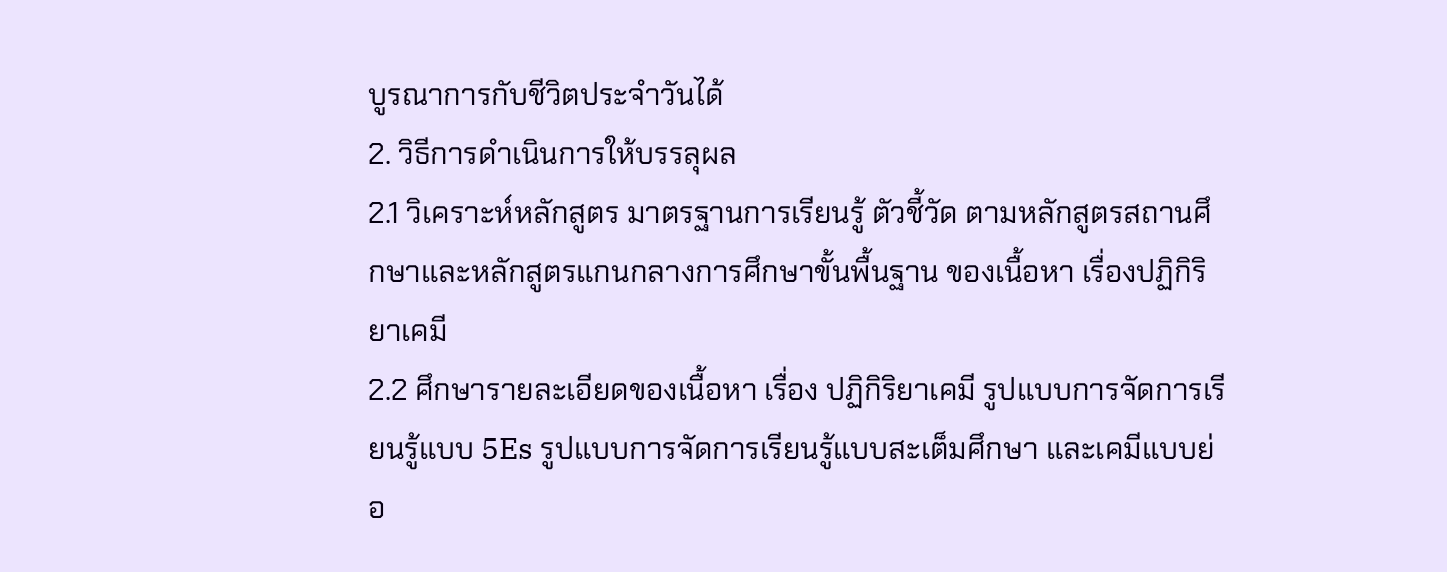บูรณาการกับชีวิตประจำวันได้
2. วิธีการดำเนินการให้บรรลุผล
2.1 วิเคราะห์หลักสูตร มาตรฐานการเรียนรู้ ตัวชี้วัด ตามหลักสูตรสถานศึกษาและหลักสูตรแกนกลางการศึกษาขั้นพื้นฐาน ของเนื้อหา เรื่องปฏิกิริยาเคมี
2.2 ศึกษารายละเอียดของเนื้อหา เรื่อง ปฏิกิริยาเคมี รูปแบบการจัดการเรียนรู้แบบ 5Es รูปแบบการจัดการเรียนรู้แบบสะเต็มศึกษา และเคมีแบบย่อ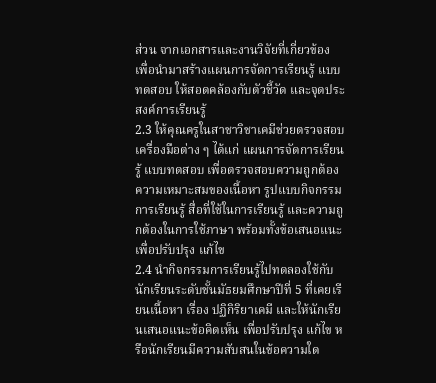ส่วน จากเอกสารและงานวิจัยที่เกี่ยวข้อง เพื่อนำมาสร้างแผนการจัดการเรียนรู้ แบบทดสอบ ให้สอดคล้องกับตัวชี้วัด และจุดประสงค์การเรียนรู้
2.3 ให้คุณครูในสาชาวิชาเคมีช่วยตรวจสอบเครื่องมือต่าง ๆ ได้แก่ แผนการจัดการเรียนรู้ แบบทดสอบ เพื่อตรวจสอบความถูกต้อง ความเหมาะสมของเนื้อหา รูปแบบกิจกรรมการเรียนรู้ สื่อที่ใช้ในการเรียนรู้ และความถูกต้องในการใช้ภาษา พร้อมทั้งข้อเสนอแนะ เพื่อปรับปรุง แก้ไข
2.4 นำกิจกรรมการเรียนรู้ไปทดลองใช้กับนักเรียนระดับชั้นมัธยมศึกษาปีที่ 5 ที่เคยเรียนเนื้อหา เรื่อง ปฏิกิริยาเคมี และให้นักเรียนเสนอแนะข้อคิดเห็น เพื่อปรับปรุง แก้ไข หรือนักเรียนมีความสับสนในข้อความใด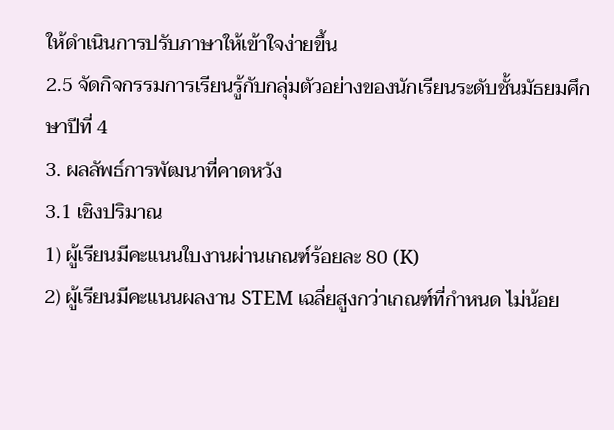ให้ดำเนินการปรับภาษาให้เข้าใจง่ายขึ้น
2.5 จัดกิจกรรมการเรียนรู้กับกลุ่มตัวอย่างของนักเรียนระดับชั้นมัธยมศึกษาปีที่ 4
3. ผลลัพธ์การพัฒนาที่คาดหวัง
3.1 เชิงปริมาณ
1) ผู้เรียนมีคะแนนใบงานผ่านเกณฑ์ร้อยละ 80 (K)
2) ผู้เรียนมีคะแนนผลงาน STEM เฉลี่ยสูงกว่าเกณฑ์ที่กำหนด ไม่น้อย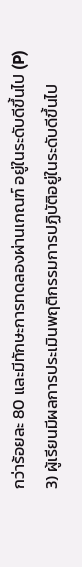กว่าร้อยละ 80 และมีทักษะการทดลองผ่านเกณฑ์ อยู่ในระดับดีขึ้นไป (P)
3) ผู้เรียนมีผลการประเมินพฤติกรรมการปฏิบัติอยู่ในระดับดีขึ้นไป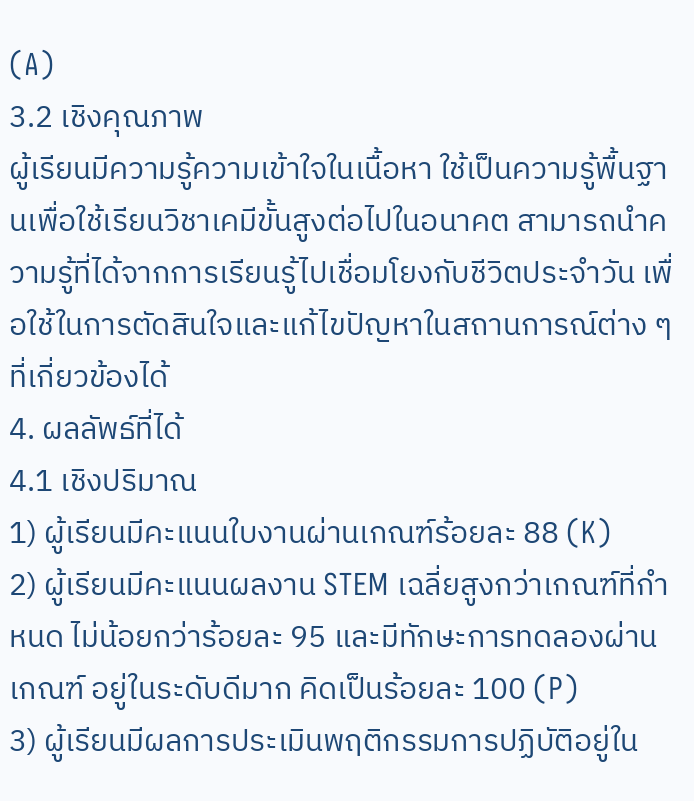(A)
3.2 เชิงคุณภาพ
ผู้เรียนมีความรู้ความเข้าใจในเนื้อหา ใช้เป็นความรู้พื้นฐานเพื่อใช้เรียนวิชาเคมีขั้นสูงต่อไปในอนาคต สามารถนำความรู้ที่ได้จากการเรียนรู้ไปเชื่อมโยงกับชีวิตประจำวัน เพื่อใช้ในการตัดสินใจและแก้ไขปัญหาในสถานการณ์ต่าง ๆ ที่เกี่ยวข้องได้
4. ผลลัพธ์ที่ได้
4.1 เชิงปริมาณ
1) ผู้เรียนมีคะแนนใบงานผ่านเกณฑ์ร้อยละ 88 (K)
2) ผู้เรียนมีคะแนนผลงาน STEM เฉลี่ยสูงกว่าเกณฑ์ที่กำหนด ไม่น้อยกว่าร้อยละ 95 และมีทักษะการทดลองผ่านเกณฑ์ อยู่ในระดับดีมาก คิดเป็นร้อยละ 100 (P)
3) ผู้เรียนมีผลการประเมินพฤติกรรมการปฏิบัติอยู่ใน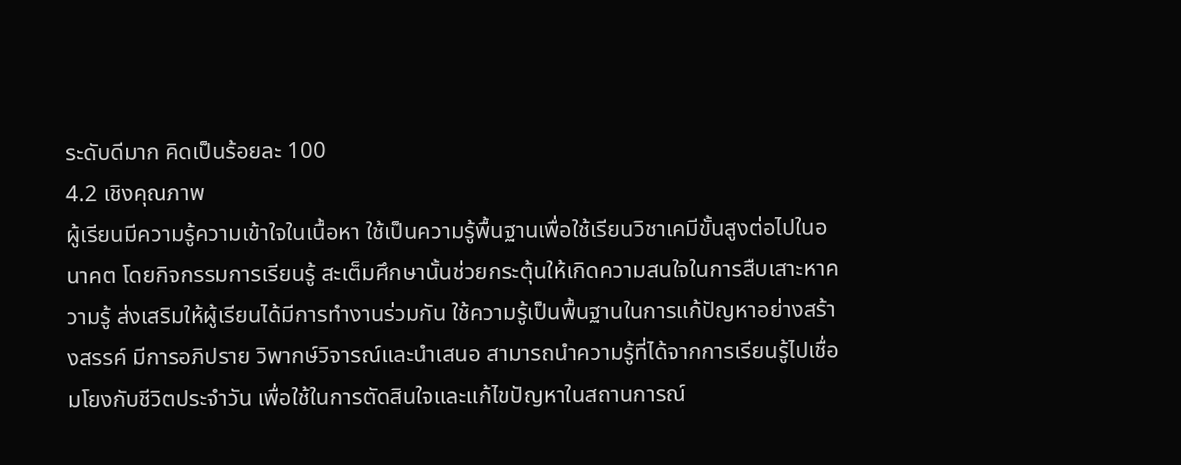ระดับดีมาก คิดเป็นร้อยละ 100
4.2 เชิงคุณภาพ
ผู้เรียนมีความรู้ความเข้าใจในเนื้อหา ใช้เป็นความรู้พื้นฐานเพื่อใช้เรียนวิชาเคมีขั้นสูงต่อไปในอนาคต โดยกิจกรรมการเรียนรู้ สะเต็มศึกษานั้นช่วยกระตุ้นให้เกิดความสนใจในการสืบเสาะหาความรู้ ส่งเสริมให้ผู้เรียนได้มีการทำงานร่วมกัน ใช้ความรู้เป็นพื้นฐานในการแก้ปัญหาอย่างสร้างสรรค์ มีการอภิปราย วิพากษ์วิจารณ์และนำเสนอ สามารถนำความรู้ที่ได้จากการเรียนรู้ไปเชื่อมโยงกับชีวิตประจำวัน เพื่อใช้ในการตัดสินใจและแก้ไขปัญหาในสถานการณ์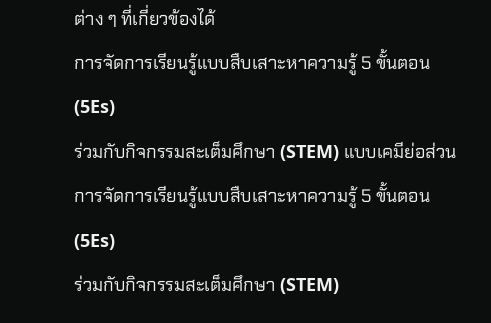ต่าง ๆ ที่เกี่ยวข้องได้
การจัดการเรียนรู้แบบสืบเสาะหาความรู้ 5 ขั้นตอน (5Es)
ร่วมกับกิจกรรมสะเต็มศึกษา (STEM) แบบเคมีย่อส่วน
การจัดการเรียนรู้แบบสืบเสาะหาความรู้ 5 ขั้นตอน (5Es)
ร่วมกับกิจกรรมสะเต็มศึกษา (STEM)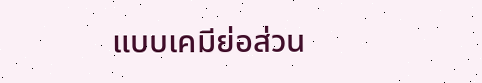แบบเคมีย่อส่วน